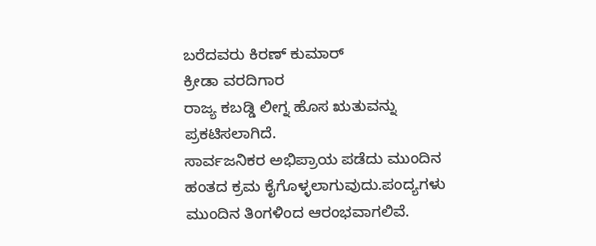ಬರೆದವರು ಕಿರಣ್ ಕುಮಾರ್
ಕ್ರೀಡಾ ವರದಿಗಾರ
ರಾಜ್ಯ ಕಬಡ್ಡಿ ಲೀಗ್ನ ಹೊಸ ಋತುವನ್ನು ಪ್ರಕಟಿಸಲಾಗಿದೆ.
ಸಾರ್ವಜನಿಕರ ಅಭಿಪ್ರಾಯ ಪಡೆದು ಮುಂದಿನ ಹಂತದ ಕ್ರಮ ಕೈಗೊಳ್ಳಲಾಗುವುದು.ಪಂದ್ಯಗಳು ಮುಂದಿನ ತಿಂಗಳಿಂದ ಆರಂಭವಾಗಲಿವೆ.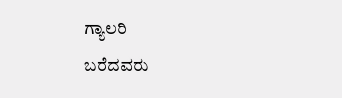ಗ್ಯಾಲರಿ
ಬರೆದವರು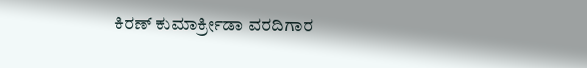ಕಿರಣ್ ಕುಮಾರ್ಕ್ರೀಡಾ ವರದಿಗಾರ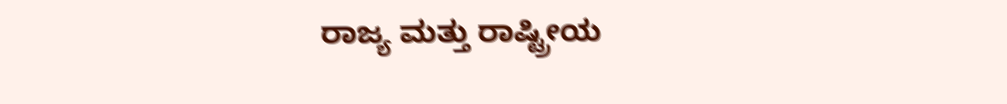ರಾಜ್ಯ ಮತ್ತು ರಾಷ್ಟ್ರೀಯ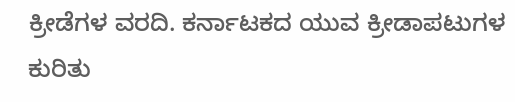ಕ್ರೀಡೆಗಳ ವರದಿ. ಕರ್ನಾಟಕದ ಯುವ ಕ್ರೀಡಾಪಟುಗಳ ಕುರಿತು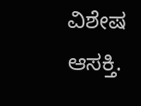ವಿಶೇಷ ಆಸಕ್ತಿ.